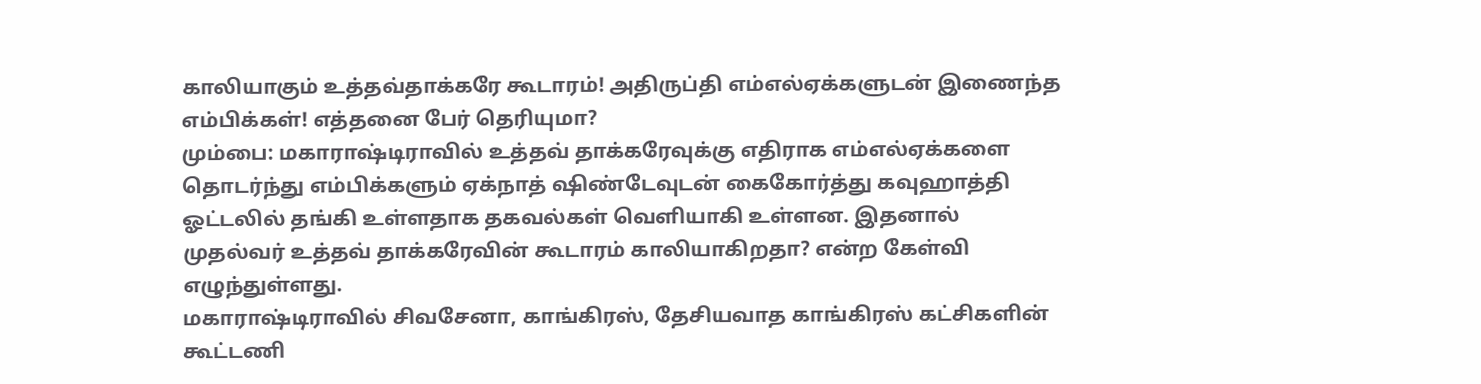காலியாகும் உத்தவ்தாக்கரே கூடாரம்! அதிருப்தி எம்எல்ஏக்களுடன் இணைந்த எம்பிக்கள்! எத்தனை பேர் தெரியுமா?
மும்பை: மகாராஷ்டிராவில் உத்தவ் தாக்கரேவுக்கு எதிராக எம்எல்ஏக்களை தொடர்ந்து எம்பிக்களும் ஏக்நாத் ஷிண்டேவுடன் கைகோர்த்து கவுஹாத்தி ஓட்டலில் தங்கி உள்ளதாக தகவல்கள் வெளியாகி உள்ளன. இதனால் முதல்வர் உத்தவ் தாக்கரேவின் கூடாரம் காலியாகிறதா? என்ற கேள்வி எழுந்துள்ளது.
மகாராஷ்டிராவில் சிவசேனா, காங்கிரஸ், தேசியவாத காங்கிரஸ் கட்சிகளின் கூட்டணி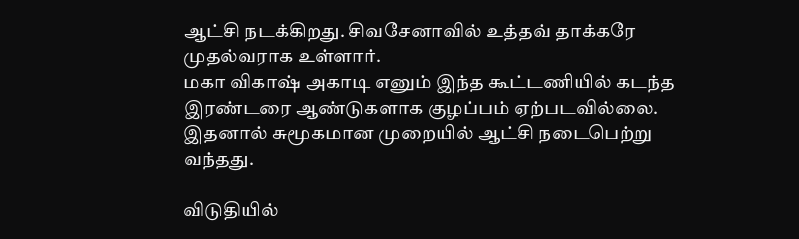ஆட்சி நடக்கிறது. சிவசேனாவில் உத்தவ் தாக்கரே முதல்வராக உள்ளார்.
மகா விகாஷ் அகாடி எனும் இந்த கூட்டணியில் கடந்த இரண்டரை ஆண்டுகளாக குழப்பம் ஏற்படவில்லை. இதனால் சுமூகமான முறையில் ஆட்சி நடைபெற்று வந்தது.

விடுதியில்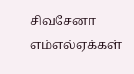சிவசேனா எம்எல்ஏக்கள்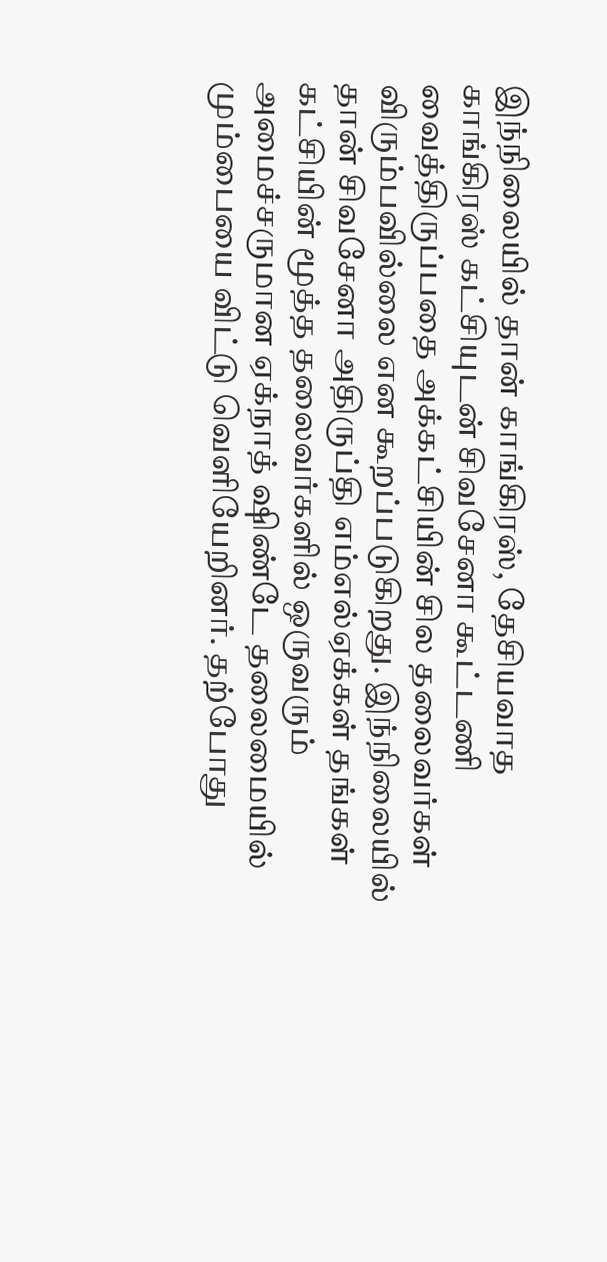இந்நிலையில் தான் காங்கிரஸ், தேசியவாத காங்கிரஸ் கட்சியுடன் சிவசேனா கூட்டணி வைத்திருப்பதை அக்கட்சியின் சில தலைவர்கள் விரும்பவில்லை என கூறப்படுகிறது. இந்நிலையில் தான் சிவசேனா அதிருப்தி எம்எல்ஏக்கள் தங்கள் கட்சியின் மூத்த தலைவர்களில் ஒருவரும் அமைச்சருமான ஏக்நாத் ஷிண்டே தலைமையில் மும்பையை விட்டு வெளியேறினர். தற்போது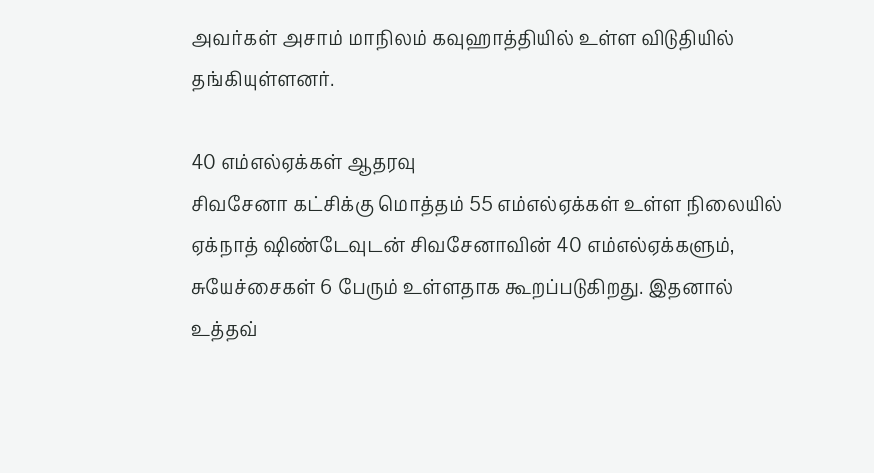அவர்கள் அசாம் மாநிலம் கவுஹாத்தியில் உள்ள விடுதியில் தங்கியுள்ளனர்.

40 எம்எல்ஏக்கள் ஆதரவு
சிவசேனா கட்சிக்கு மொத்தம் 55 எம்எல்ஏக்கள் உள்ள நிலையில் ஏக்நாத் ஷிண்டேவுடன் சிவசேனாவின் 40 எம்எல்ஏக்களும், சுயேச்சைகள் 6 பேரும் உள்ளதாக கூறப்படுகிறது. இதனால் உத்தவ்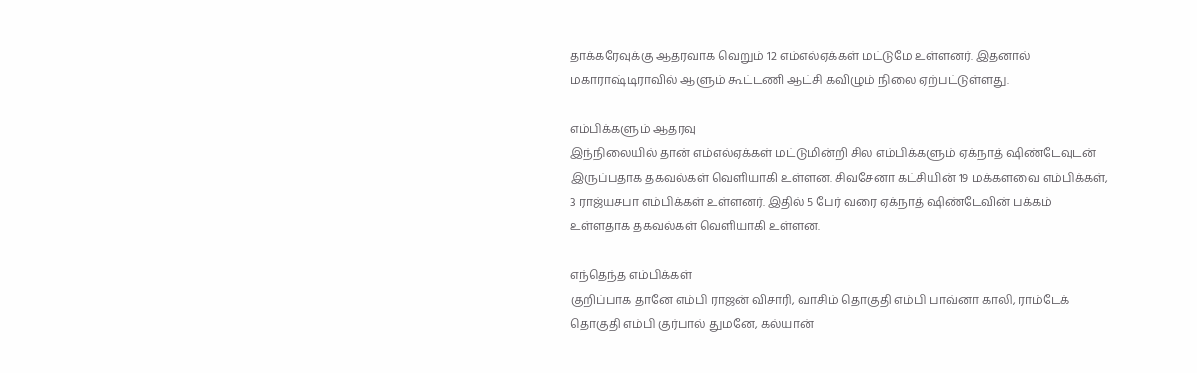தாக்கரேவுக்கு ஆதரவாக வெறும் 12 எம்எல்ஏக்கள் மட்டுமே உள்ளனர். இதனால் மகாராஷ்டிராவில் ஆளும் கூட்டணி ஆட்சி கவிழும் நிலை ஏற்பட்டுள்ளது.

எம்பிக்களும் ஆதரவு
இந்நிலையில் தான் எம்எல்ஏக்கள் மட்டுமின்றி சில எம்பிக்களும் ஏக்நாத் ஷிண்டேவுடன் இருப்பதாக தகவல்கள் வெளியாகி உள்ளன. சிவசேனா கட்சியின் 19 மக்களவை எம்பிக்கள், 3 ராஜ்யசபா எம்பிக்கள் உள்ளனர். இதில் 5 பேர் வரை ஏக்நாத் ஷிண்டேவின் பக்கம் உள்ளதாக தகவல்கள் வெளியாகி உள்ளன.

எந்தெந்த எம்பிக்கள்
குறிப்பாக தானே எம்பி ராஜன் விசாரி, வாசிம் தொகுதி எம்பி பாவ்னா காலி, ராம்டேக் தொகுதி எம்பி குர்பால் துமனே, கல்யான்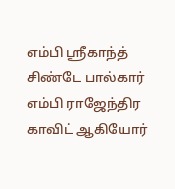எம்பி ஸ்ரீகாந்த் சிண்டே பால்கார் எம்பி ராஜேந்திர காவிட் ஆகியோர்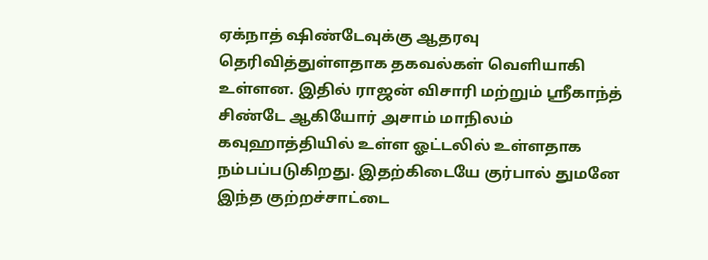ஏக்நாத் ஷிண்டேவுக்கு ஆதரவு தெரிவித்துள்ளதாக தகவல்கள் வெளியாகி உள்ளன. இதில் ராஜன் விசாரி மற்றும் ஸ்ரீகாந்த் சிண்டே ஆகியோர் அசாம் மாநிலம் கவுஹாத்தியில் உள்ள ஓட்டலில் உள்ளதாக நம்பப்படுகிறது. இதற்கிடையே குர்பால் துமனே இந்த குற்றச்சாட்டை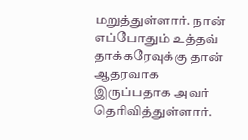மறுத்துள்ளார். நான் எப்போதும் உத்தவ் தாக்கரேவுக்கு தான் ஆதரவாக இருப்பதாக அவர் தெரிவித்துள்ளார்.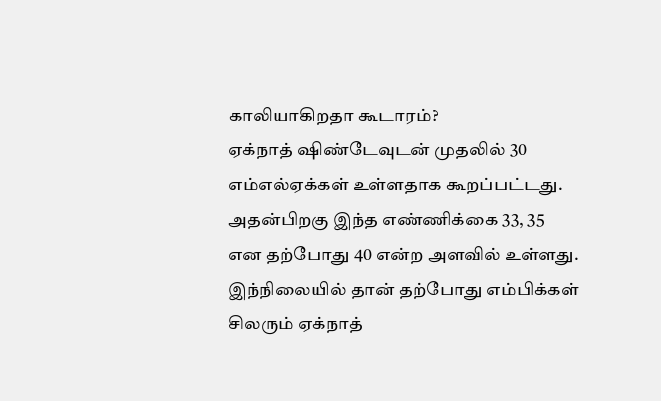காலியாகிறதா கூடாரம்?
ஏக்நாத் ஷிண்டேவுடன் முதலில் 30 எம்எல்ஏக்கள் உள்ளதாக கூறப்பட்டது. அதன்பிறகு இந்த எண்ணிக்கை 33, 35 என தற்போது 40 என்ற அளவில் உள்ளது. இந்நிலையில் தான் தற்போது எம்பிக்கள் சிலரும் ஏக்நாத்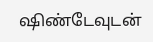ஷிண்டேவுடன்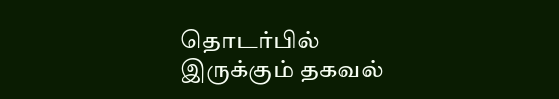தொடர்பில் இருக்கும் தகவல்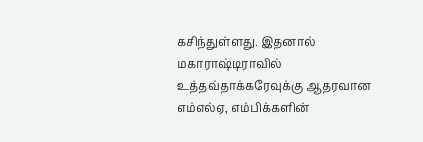கசிந்துள்ளது. இதனால் மகாராஷ்டிராவில் உத்தவ்தாக்கரேவுக்கு ஆதரவான எம்எல்ஏ, எம்பிக்களின்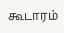கூடாரம்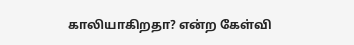காலியாகிறதா? என்ற கேள்வி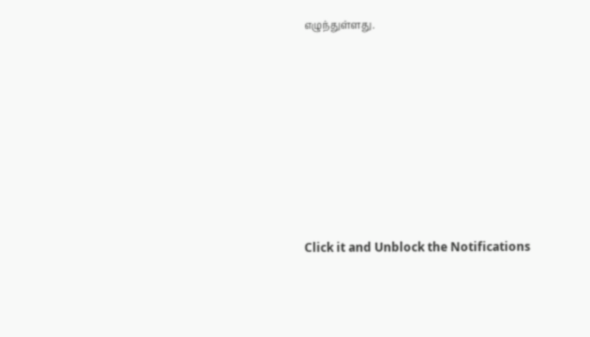எழுந்துள்ளது.












Click it and Unblock the Notifications